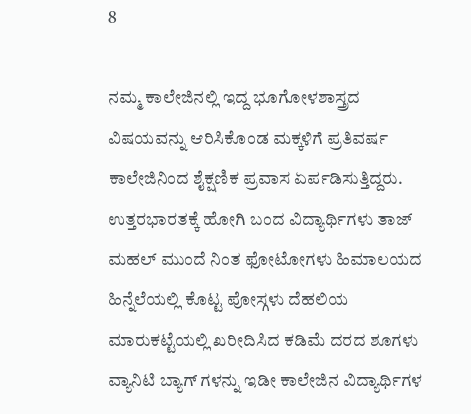8

ನಮ್ಮ ಕಾಲೇಜಿನಲ್ಲಿ ಇದ್ದ ಭೂಗೋಳಶಾಸ್ತ್ರದ ವಿಷಯವನ್ನು ಆರಿಸಿಕೊಂಡ ಮಕ್ಕಳಿಗೆ ಪ್ರತಿವರ್ಷ ಕಾಲೇಜಿನಿಂದ ಶೈಕ್ಷಣಿಕ ಪ್ರವಾಸ ಏರ್ಪಡಿಸುತ್ತಿದ್ದರು. ಉತ್ತರಭಾರತಕ್ಕೆ ಹೋಗಿ ಬಂದ ವಿದ್ಯಾರ್ಥಿಗಳು ತಾಜ್ ಮಹಲ್ ಮುಂದೆ ನಿಂತ ಫೋಟೋಗಳು ಹಿಮಾಲಯದ ಹಿನ್ನೆಲೆಯಲ್ಲಿ ಕೊಟ್ಟ ಪೋಸ್ಗಳು ದೆಹಲಿಯ ಮಾರುಕಟ್ಟೆಯಲ್ಲಿ ಖರೀದಿಸಿದ ಕಡಿಮೆ ದರದ ಶೂಗಳು ವ್ಯಾನಿಟಿ ಬ್ಯಾಗ್ ಗಳನ್ನು ಇಡೀ ಕಾಲೇಜಿನ ವಿದ್ಯಾರ್ಥಿಗಳ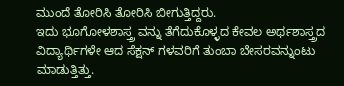ಮುಂದೆ ತೋರಿಸಿ ತೋರಿಸಿ ಬೀಗುತ್ತಿದ್ದರು.
ಇದು ಭೂಗೋಳಶಾಸ್ತ್ರ ವನ್ನು ತೆಗೆದುಕೊಳ್ಳದ ಕೇವಲ ಅರ್ಥಶಾಸ್ತ್ರದ ವಿದ್ಯಾರ್ಥಿಗಳೇ ಆದ ಸೆಕ್ಷನ್ ಗಳವರಿಗೆ ತುಂಬಾ ಬೇಸರವನ್ನುಂಟು ಮಾಡುತ್ತಿತ್ತು.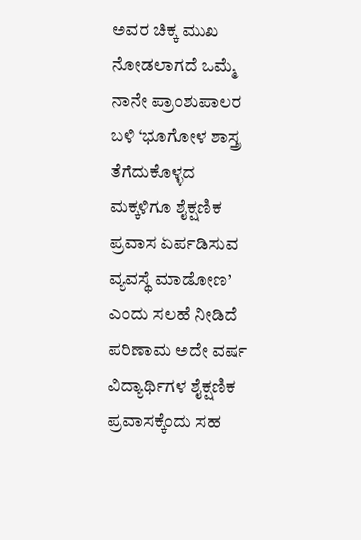ಅವರ ಚಿಕ್ಕ ಮುಖ ನೋಡಲಾಗದೆ ಒಮ್ಮೆ ನಾನೇ ಪ್ರಾಂಶುಪಾಲರ ಬಳಿ ‘ಭೂಗೋಳ ಶಾಸ್ತ್ರ ತೆಗೆದುಕೊಳ್ಳದ ಮಕ್ಕಳಿಗೂ ಶೈಕ್ಷಣಿಕ ಪ್ರವಾಸ ಏರ್ಪಡಿಸುವ ವ್ಯವಸ್ಥೆ ಮಾಡೋಣ’ ಎಂದು ಸಲಹೆ ನೀಡಿದೆ ಪರಿಣಾಮ ಅದೇ ವರ್ಷ ವಿದ್ಯಾರ್ಥಿಗಳ ಶೈಕ್ಷಣಿಕ ಪ್ರವಾಸಕ್ಕೆಂದು ಸಹ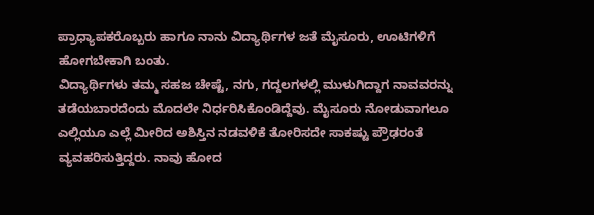ಪ್ರಾಧ್ಯಾಪಕರೊಬ್ಬರು ಹಾಗೂ ನಾನು ವಿದ್ಯಾರ್ಥಿಗಳ ಜತೆ ಮೈಸೂರು, ಊಟಿಗಳಿಗೆ ಹೋಗಬೇಕಾಗಿ ಬಂತು.
ವಿದ್ಯಾರ್ಥಿಗಳು ತಮ್ಮ ಸಹಜ ಚೇಷ್ಟೆ, ನಗು, ಗದ್ದಲಗಳಲ್ಲಿ ಮುಳುಗಿದ್ದಾಗ ನಾವವರನ್ನು ತಡೆಯಬಾರದೆಂದು ಮೊದಲೇ ನಿರ್ಧರಿಸಿಕೊಂಡಿದ್ದೆವು. ಮೈಸೂರು ನೋಡುವಾಗಲೂ ಎಲ್ಲಿಯೂ ಎಲ್ಲೆ ಮೀರಿದ ಅಶಿಸ್ತಿನ ನಡವಳಿಕೆ ತೋರಿಸದೇ ಸಾಕಷ್ಟು ಪ್ರೌಢರಂತೆ ವ್ಯವಹರಿಸುತ್ತಿದ್ದರು. ನಾವು ಹೋದ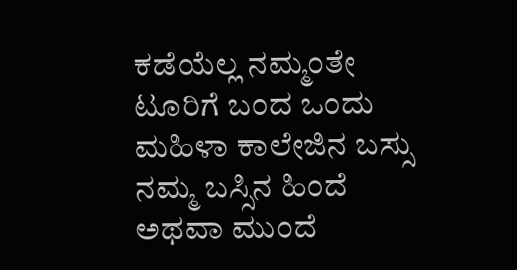ಕಡೆಯೆಲ್ಲ ನಮ್ಮಂತೇ ಟೂರಿಗೆ ಬಂದ ಒಂದು ಮಹಿಳಾ ಕಾಲೇಜಿನ ಬಸ್ಸು ನಮ್ಮ ಬಸ್ಸಿನ ಹಿಂದೆ ಅಥವಾ ಮುಂದೆ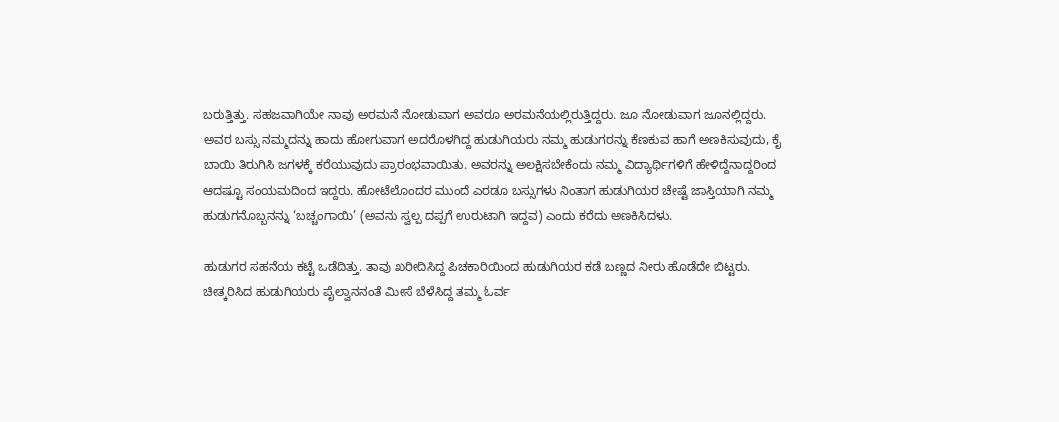ಬರುತ್ತಿತ್ತು. ಸಹಜವಾಗಿಯೇ ನಾವು ಅರಮನೆ ನೋಡುವಾಗ ಅವರೂ ಅರಮನೆಯಲ್ಲಿರುತ್ತಿದ್ದರು. ಜೂ ನೋಡುವಾಗ ಜೂನಲ್ಲಿದ್ದರು.
ಅವರ ಬಸ್ಸು ನಮ್ಮದನ್ನು ಹಾದು ಹೋಗುವಾಗ ಅದರೊಳಗಿದ್ದ ಹುಡುಗಿಯರು ನಮ್ಮ ಹುಡುಗರನ್ನು ಕೆಣಕುವ ಹಾಗೆ ಅಣಕಿಸುವುದು, ಕೈ ಬಾಯಿ ತಿರುಗಿಸಿ ಜಗಳಕ್ಕೆ ಕರೆಯುವುದು ಪ್ರಾರಂಭವಾಯಿತು. ಅವರನ್ನು ಅಲಕ್ಷಿಸಬೇಕೆಂದು ನಮ್ಮ ವಿದ್ಯಾರ್ಥಿಗಳಿಗೆ ಹೇಳಿದ್ದೆನಾದ್ದರಿಂದ ಆದಷ್ಟೂ ಸಂಯಮದಿಂದ ಇದ್ದರು. ಹೋಟೆಲೊಂದರ ಮುಂದೆ ಎರಡೂ ಬಸ್ಸುಗಳು ನಿಂತಾಗ ಹುಡುಗಿಯರ ಚೇಷ್ಟೆ ಜಾಸ್ತಿಯಾಗಿ ನಮ್ಮ ಹುಡುಗನೊಬ್ಬನನ್ನು ‘ಬಚ್ಚಂಗಾಯಿ’ (ಅವನು ಸ್ವಲ್ಪ ದಪ್ಪಗೆ ಉರುಟಾಗಿ ಇದ್ದವ) ಎಂದು ಕರೆದು ಅಣಕಿಸಿದಳು.

ಹುಡುಗರ ಸಹನೆಯ ಕಟ್ಟೆ ಒಡೆದಿತ್ತು. ತಾವು ಖರೀದಿಸಿದ್ದ ಪಿಚಕಾರಿಯಿಂದ ಹುಡುಗಿಯರ ಕಡೆ ಬಣ್ಣದ ನೀರು ಹೊಡೆದೇ ಬಿಟ್ಟರು. ಚೀತ್ಕರಿಸಿದ ಹುಡುಗಿಯರು ಪೈಲ್ವಾನನಂತೆ ಮೀಸೆ ಬೆಳೆಸಿದ್ದ ತಮ್ಮ ಓರ್ವ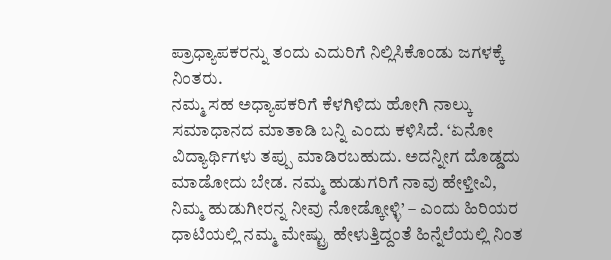ಪ್ರಾಧ್ಯಾಪಕರನ್ನು ತಂದು ಎದುರಿಗೆ ನಿಲ್ಲಿಸಿಕೊಂಡು ಜಗಳಕ್ಕೆ ನಿಂತರು.
ನಮ್ಮ ಸಹ ಅಧ್ಯಾಪಕರಿಗೆ ಕೆಳಗಿಳಿದು ಹೋಗಿ ನಾಲ್ಕು ಸಮಾಧಾನದ ಮಾತಾಡಿ ಬನ್ನಿ ಎಂದು ಕಳಿಸಿದೆ. ‘ಏನೋ ವಿದ್ಯಾರ್ಥಿಗಳು ತಪ್ಪು ಮಾಡಿರಬಹುದು. ಅದನ್ನೀಗ ದೊಡ್ಡದು ಮಾಡೋದು ಬೇಡ. ನಮ್ಮ ಹುಡುಗರಿಗೆ ನಾವು ಹೇಳ್ತೀವಿ, ನಿಮ್ಮ ಹುಡುಗೀರನ್ನ ನೀವು ನೋಡ್ಕೋಳ್ಳಿ’ – ಎಂದು ಹಿರಿಯರ ಧಾಟಿಯಲ್ಲಿ ನಮ್ಮ ಮೇಷ್ಟ್ರು ಹೇಳುತ್ತಿದ್ದಂತೆ ಹಿನ್ನೆಲೆಯಲ್ಲಿ ನಿಂತ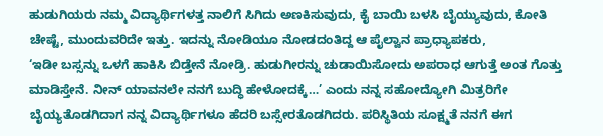ಹುಡುಗಿಯರು ನಮ್ಮ ವಿದ್ಯಾರ್ಥಿಗಳತ್ತ ನಾಲಿಗೆ ಸಿಗಿದು ಅಣಕಿಸುವುದು, ಕೈ ಬಾಯಿ ಬಳಸಿ ಬೈಯ್ಯುವುದು, ಕೋತಿ ಚೇಷ್ಟೆ, ಮುಂದುವರಿದೇ ಇತ್ತು. ಇದನ್ನು ನೋಡಿಯೂ ನೋಡದಂತಿದ್ದ ಆ ಪೈಲ್ವಾನ ಪ್ರಾಧ್ಯಾಪಕರು,
‘ಇಡೀ ಬಸ್ಸನ್ನು ಒಳಗೆ ಹಾಕಿಸಿ ಬಿಡ್ತೇನೆ ನೋಡ್ರಿ. ಹುಡುಗೀರನ್ನು ಚುಡಾಯಿಸೋದು ಅಪರಾಧ ಆಗುತ್ತೆ ಅಂತ ಗೊತ್ತು ಮಾಡಿಸ್ತೇನೆ. ನೀನ್ ಯಾವನಲೇ ನನಗೆ ಬುದ್ಧಿ ಹೇಳೋದಕ್ಕೆ…’ ಎಂದು ನನ್ನ ಸಹೋದ್ಯೋಗಿ ಮಿತ್ರರಿಗೇ ಬೈಯ್ಯತೊಡಗಿದಾಗ ನನ್ನ ವಿದ್ಯಾರ್ಥಿಗಳೂ ಹೆದರಿ ಬಸ್ಸೇರತೊಡಗಿದರು. ಪರಿಸ್ಥಿತಿಯ ಸೂಕ್ಷ್ಮತೆ ನನಗೆ ಈಗ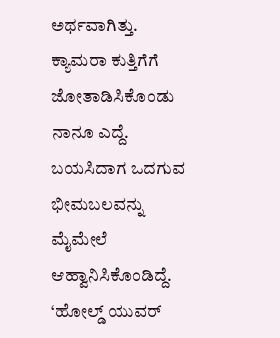ಅರ್ಥವಾಗಿತ್ತು. ಕ್ಯಾಮರಾ ಕುತ್ತಿಗೆಗೆ ಜೋತಾಡಿಸಿಕೊಂಡು ನಾನೂ ಎದ್ದೆ. ಬಯಸಿದಾಗ ಒದಗುವ ಭೀಮಬಲವನ್ನು ಮೈಮೇಲೆ ಆಹ್ವಾನಿಸಿಕೊಂಡಿದ್ದೆ.
‘ಹೋಲ್ಡ್ ಯುವರ್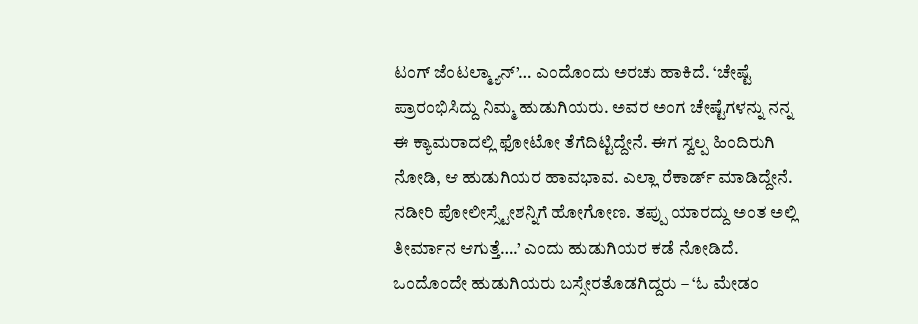ಟಂಗ್ ಜೆಂಟಲ್ಮ್ಯಾನ್’… ಎಂದೊಂದು ಅರಚು ಹಾಕಿದೆ. ‘ಚೇಷ್ಟೆ ಪ್ರಾರಂಭಿಸಿದ್ದು ನಿಮ್ಮ ಹುಡುಗಿಯರು. ಅವರ ಅಂಗ ಚೇಷ್ಟೆಗಳನ್ನು ನನ್ನ ಈ ಕ್ಯಾಮರಾದಲ್ಲಿ ಫೋಟೋ ತೆಗೆದಿಟ್ಟಿದ್ದೇನೆ. ಈಗ ಸ್ವಲ್ಪ ಹಿಂದಿರುಗಿ ನೋಡಿ, ಆ ಹುಡುಗಿಯರ ಹಾವಭಾವ. ಎಲ್ಲಾ ರೆಕಾರ್ಡ್ ಮಾಡಿದ್ದೇನೆ. ನಡೀರಿ ಪೋಲೀಸ್ಸ್ಟೇಶನ್ನಿಗೆ ಹೋಗೋಣ. ತಪ್ಪು ಯಾರದ್ದು ಅಂತ ಅಲ್ಲಿ ತೀರ್ಮಾನ ಆಗುತ್ತೆ….’ ಎಂದು ಹುಡುಗಿಯರ ಕಡೆ ನೋಡಿದೆ. ಒಂದೊಂದೇ ಹುಡುಗಿಯರು ಬಸ್ಸೇರತೊಡಗಿದ್ದರು – ‘ಓ ಮೇಡಂ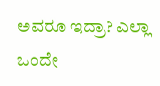ಅವರೂ ಇದ್ರಾ? ಎಲ್ಲಾ ಒಂದೇ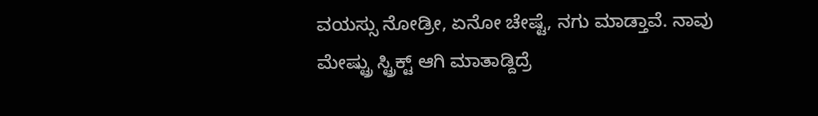ವಯಸ್ಸು ನೋಡ್ರೀ, ಏನೋ ಚೇಷ್ಟೆ, ನಗು ಮಾಡ್ತಾವೆ. ನಾವು ಮೇಷ್ಟ್ರು ಸ್ಟ್ರಿಕ್ಟ್ ಆಗಿ ಮಾತಾಡ್ದಿದ್ರೆ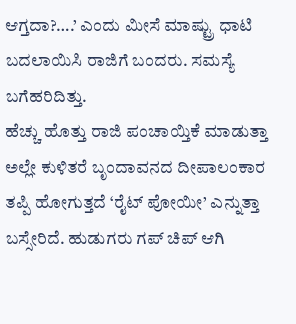ಆಗ್ತದಾ?….’ ಎಂದು ಮೀಸೆ ಮಾಷ್ಟ್ರು ಧಾಟಿ ಬದಲಾಯಿಸಿ ರಾಜಿಗೆ ಬಂದರು. ಸಮಸ್ಯೆ ಬಗೆಹರಿದಿತ್ತು.
ಹೆಚ್ಚು ಹೊತ್ತು ರಾಜಿ ಪಂಚಾಯ್ತಿಕೆ ಮಾಡುತ್ತಾ ಅಲ್ಲೇ ಕುಳಿತರೆ ಬೃಂದಾವನದ ದೀಪಾಲಂಕಾರ ತಪ್ಪಿ ಹೋಗುತ್ತದೆ ‘ರೈಟ್ ಪೋಯೀ’ ಎನ್ನುತ್ತಾ ಬಸ್ಸೇರಿದೆ. ಹುಡುಗರು ಗಪ್ ಚಿಪ್ ಆಗಿ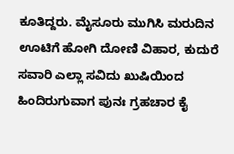ಕೂತಿದ್ದರು. ಮೈಸೂರು ಮುಗಿಸಿ ಮರುದಿನ ಊಟಿಗೆ ಹೋಗಿ ದೋಣಿ ವಿಹಾರ, ಕುದುರೆ ಸವಾರಿ ಎಲ್ಲಾ ಸವಿದು ಖುಷಿಯಿಂದ ಹಿಂದಿರುಗುವಾಗ ಪುನಃ ಗ್ರಹಚಾರ ಕೈ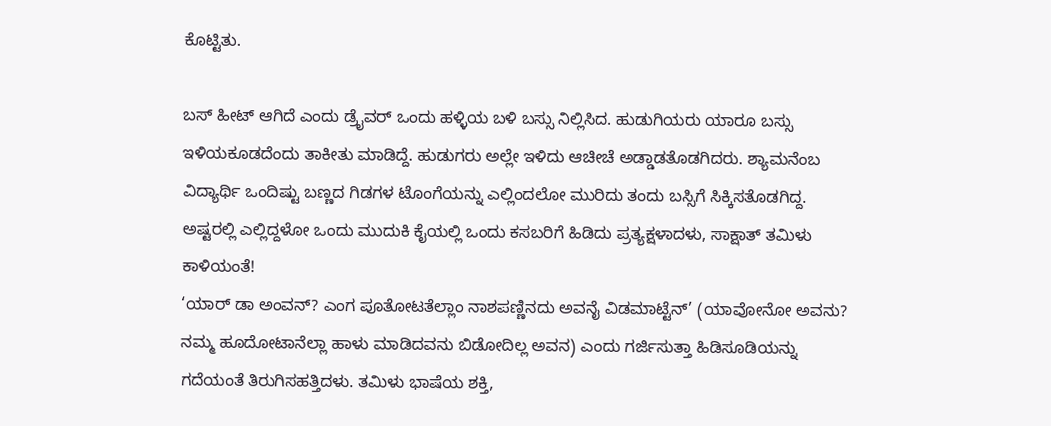ಕೊಟ್ಟಿತು.

ಬಸ್ ಹೀಟ್ ಆಗಿದೆ ಎಂದು ಡ್ರೈವರ್ ಒಂದು ಹಳ್ಳಿಯ ಬಳಿ ಬಸ್ಸು ನಿಲ್ಲಿಸಿದ. ಹುಡುಗಿಯರು ಯಾರೂ ಬಸ್ಸು ಇಳಿಯಕೂಡದೆಂದು ತಾಕೀತು ಮಾಡಿದ್ದೆ. ಹುಡುಗರು ಅಲ್ಲೇ ಇಳಿದು ಆಚೀಚೆ ಅಡ್ಡಾಡತೊಡಗಿದರು. ಶ್ಯಾಮನೆಂಬ ವಿದ್ಯಾರ್ಥಿ ಒಂದಿಷ್ಟು ಬಣ್ಣದ ಗಿಡಗಳ ಟೊಂಗೆಯನ್ನು ಎಲ್ಲಿಂದಲೋ ಮುರಿದು ತಂದು ಬಸ್ಸಿಗೆ ಸಿಕ್ಕಿಸತೊಡಗಿದ್ದ. ಅಷ್ಟರಲ್ಲಿ ಎಲ್ಲಿದ್ದಳೋ ಒಂದು ಮುದುಕಿ ಕೈಯಲ್ಲಿ ಒಂದು ಕಸಬರಿಗೆ ಹಿಡಿದು ಪ್ರತ್ಯಕ್ಷಳಾದಳು, ಸಾಕ್ಷಾತ್ ತಮಿಳು ಕಾಳಿಯಂತೆ!
‘ಯಾರ್ ಡಾ ಅಂವನ್? ಎಂಗ ಪೂತೋಟತೆಲ್ಲಾಂ ನಾಶಪಣ್ಣಿನದು ಅವನೈ ವಿಡಮಾಟ್ಟೆನ್’ (ಯಾವೋನೋ ಅವನು? ನಮ್ಮ ಹೂದೋಟಾನೆಲ್ಲಾ ಹಾಳು ಮಾಡಿದವನು ಬಿಡೋದಿಲ್ಲ ಅವನ) ಎಂದು ಗರ್ಜಿಸುತ್ತಾ ಹಿಡಿಸೂಡಿಯನ್ನು ಗದೆಯಂತೆ ತಿರುಗಿಸಹತ್ತಿದಳು. ತಮಿಳು ಭಾಷೆಯ ಶಕ್ತಿ,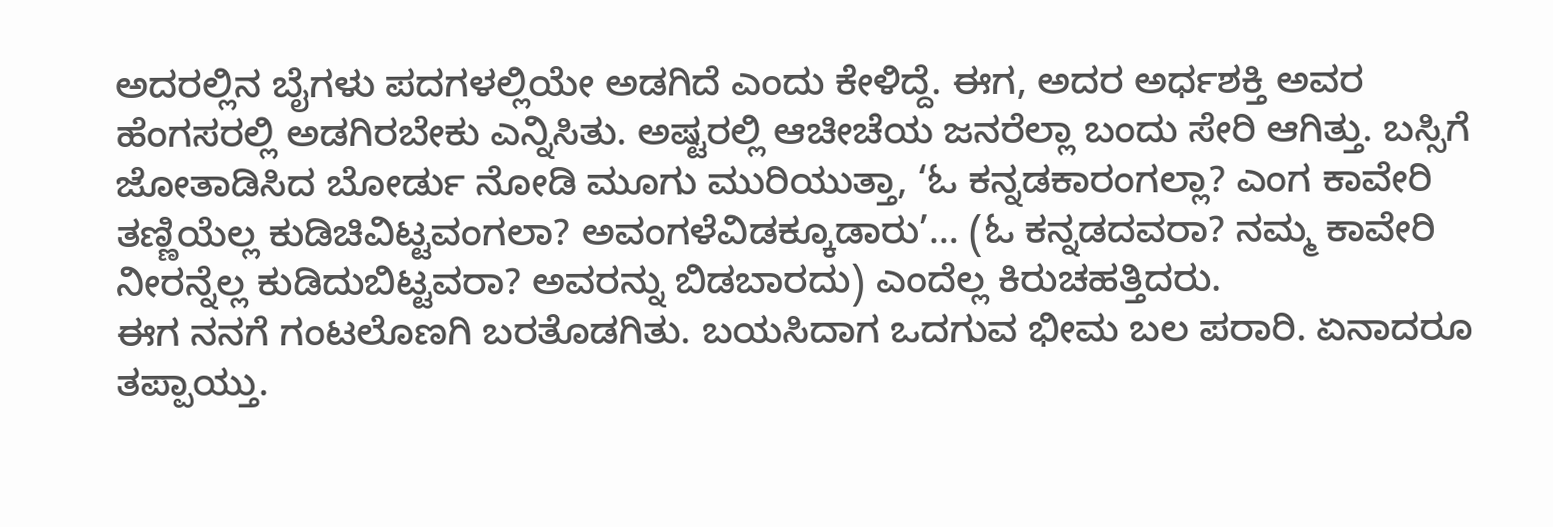ಅದರಲ್ಲಿನ ಬೈಗಳು ಪದಗಳಲ್ಲಿಯೇ ಅಡಗಿದೆ ಎಂದು ಕೇಳಿದ್ದೆ. ಈಗ, ಅದರ ಅರ್ಧಶಕ್ತಿ ಅವರ ಹೆಂಗಸರಲ್ಲಿ ಅಡಗಿರಬೇಕು ಎನ್ನಿಸಿತು. ಅಷ್ಟರಲ್ಲಿ ಆಚೀಚೆಯ ಜನರೆಲ್ಲಾ ಬಂದು ಸೇರಿ ಆಗಿತ್ತು. ಬಸ್ಸಿಗೆ ಜೋತಾಡಿಸಿದ ಬೋರ್ಡು ನೋಡಿ ಮೂಗು ಮುರಿಯುತ್ತಾ, ‘ಓ ಕನ್ನಡಕಾರಂಗಲ್ಲಾ? ಎಂಗ ಕಾವೇರಿ ತಣ್ಣಿಯೆಲ್ಲ ಕುಡಿಚಿವಿಟ್ಟವಂಗಲಾ? ಅವಂಗಳೆವಿಡಕ್ಕೂಡಾರು’… (ಓ ಕನ್ನಡದವರಾ? ನಮ್ಮ ಕಾವೇರಿ ನೀರನ್ನೆಲ್ಲ ಕುಡಿದುಬಿಟ್ಟವರಾ? ಅವರನ್ನು ಬಿಡಬಾರದು) ಎಂದೆಲ್ಲ ಕಿರುಚಹತ್ತಿದರು.
ಈಗ ನನಗೆ ಗಂಟಲೊಣಗಿ ಬರತೊಡಗಿತು. ಬಯಸಿದಾಗ ಒದಗುವ ಭೀಮ ಬಲ ಪರಾರಿ. ಏನಾದರೂ ತಪ್ಪಾಯ್ತು.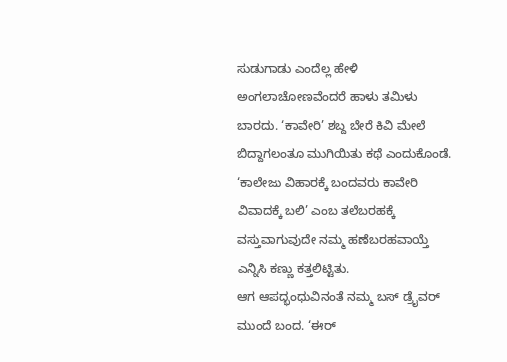ಸುಡುಗಾಡು ಎಂದೆಲ್ಲ ಹೇಳಿ ಅಂಗಲಾಚೋಣವೆಂದರೆ ಹಾಳು ತಮಿಳು ಬಾರದು. ‘ಕಾವೇರಿ’ ಶಬ್ದ ಬೇರೆ ಕಿವಿ ಮೇಲೆ ಬಿದ್ದಾಗಲಂತೂ ಮುಗಿಯಿತು ಕಥೆ ಎಂದುಕೊಂಡೆ. ‘ಕಾಲೇಜು ವಿಹಾರಕ್ಕೆ ಬಂದವರು ಕಾವೇರಿ ವಿವಾದಕ್ಕೆ ಬಲಿ’ ಎಂಬ ತಲೆಬರಹಕ್ಕೆ ವಸ್ತುವಾಗುವುದೇ ನಮ್ಮ ಹಣೆಬರಹವಾಯ್ತೆ ಎನ್ನಿಸಿ ಕಣ್ಣು ಕತ್ತಲಿಟ್ಟಿತು.
ಆಗ ಆಪದ್ಭಂಧುವಿನಂತೆ ನಮ್ಮ ಬಸ್ ಡ್ರೈವರ್ ಮುಂದೆ ಬಂದ. ‘ಈರ್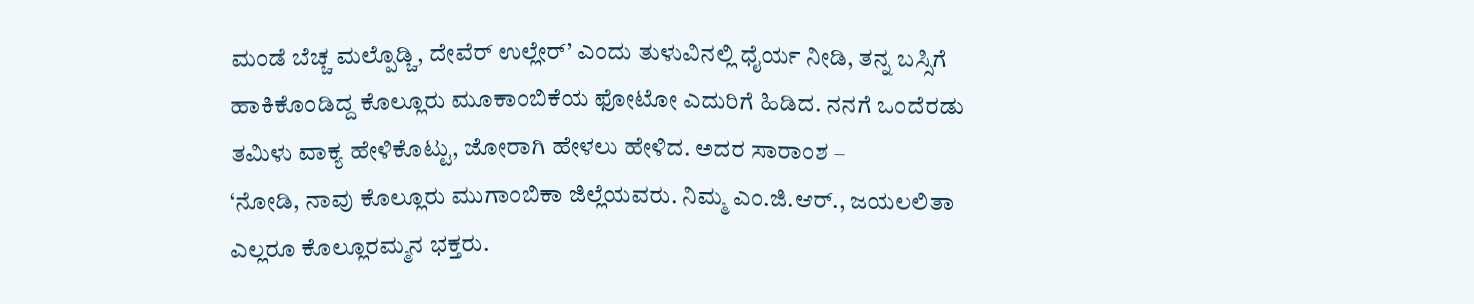ಮಂಡೆ ಬೆಚ್ಚ ಮಲ್ಪೊಡ್ಚಿ, ದೇವೆರ್ ಉಲ್ಲೇರ್’ ಎಂದು ತುಳುವಿನಲ್ಲಿ ಧೈರ್ಯ ನೀಡಿ, ತನ್ನ ಬಸ್ಸಿಗೆ ಹಾಕಿಕೊಂಡಿದ್ದ ಕೊಲ್ಲೂರು ಮೂಕಾಂಬಿಕೆಯ ಫೋಟೋ ಎದುರಿಗೆ ಹಿಡಿದ. ನನಗೆ ಒಂದೆರಡು ತಮಿಳು ವಾಕ್ಯ ಹೇಳಿಕೊಟ್ಟು, ಜೋರಾಗಿ ಹೇಳಲು ಹೇಳಿದ. ಅದರ ಸಾರಾಂಶ –
‘ನೋಡಿ, ನಾವು ಕೊಲ್ಲೂರು ಮುಗಾಂಬಿಕಾ ಜಿಲ್ಲೆಯವರು. ನಿಮ್ಮ ಎಂ.ಜಿ.ಆರ್., ಜಯಲಲಿತಾ ಎಲ್ಲರೂ ಕೊಲ್ಲೂರಮ್ಮನ ಭಕ್ತರು.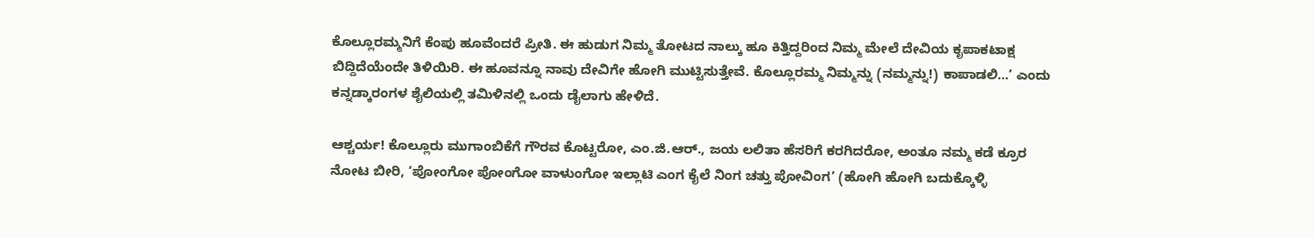ಕೊಲ್ಲೂರಮ್ಮನಿಗೆ ಕೆಂಪು ಹೂವೆಂದರೆ ಪ್ರೀತಿ. ಈ ಹುಡುಗ ನಿಮ್ಮ ತೋಟದ ನಾಲ್ಕು ಹೂ ಕಿತ್ತಿದ್ದರಿಂದ ನಿಮ್ಮ ಮೇಲೆ ದೇವಿಯ ಕೃಪಾಕಟಾಕ್ಷ ಬಿದ್ದಿದೆಯೆಂದೇ ತಿಳಿಯಿರಿ. ಈ ಹೂವನ್ನೂ ನಾವು ದೇವಿಗೇ ಹೋಗಿ ಮುಟ್ಟಿಸುತ್ತೇವೆ. ಕೊಲ್ಲೂರಮ್ಮ ನಿಮ್ಮನ್ನು (ನಮ್ಮನ್ನು!) ಕಾಪಾಡಲಿ…’ ಎಂದು ಕನ್ನಡ್ಕಾರಂಗಳ ಶೈಲಿಯಲ್ಲಿ ತಮಿಳಿನಲ್ಲಿ ಒಂದು ಡೈಲಾಗು ಹೇಳಿದೆ.

ಆಶ್ಚರ್ಯ! ಕೊಲ್ಲೂರು ಮುಗಾಂಬಿಕೆಗೆ ಗೌರವ ಕೊಟ್ಟರೋ, ಎಂ.ಜಿ.ಆರ್., ಜಯ ಲಲಿತಾ ಹೆಸರಿಗೆ ಕರಗಿದರೋ, ಅಂತೂ ನಮ್ಮ ಕಡೆ ಕ್ರೂರ ನೋಟ ಬೀರಿ, ‘ಪೋಂಗೋ ಪೋಂಗೋ ವಾಳುಂಗೋ ಇಲ್ಲಾಟಿ ಎಂಗ ಕೈಲೆ ನಿಂಗ ಚತ್ತು ಪೋವಿಂಗ’ (ಹೋಗಿ ಹೋಗಿ ಬದುಕ್ಕೊಳ್ಳಿ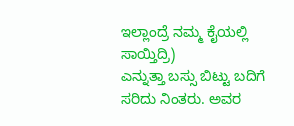ಇಲ್ಲಾಂದ್ರೆ ನಮ್ಮ ಕೈಯಲ್ಲಿ ಸಾಯ್ತಿದ್ರಿ)
ಎನ್ನುತ್ತಾ ಬಸ್ಸು ಬಿಟ್ಟು ಬದಿಗೆ ಸರಿದು ನಿಂತರು. ಅವರ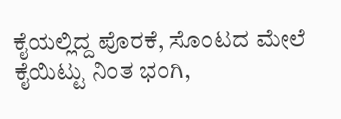ಕೈಯಲ್ಲಿದ್ದ ಪೊರಕೆ, ಸೊಂಟದ ಮೇಲೆ ಕೈಯಿಟ್ಟು ನಿಂತ ಭಂಗಿ,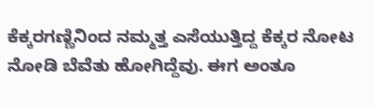ಕೆಕ್ಕರಗಣ್ಣಿನಿಂದ ನಮ್ಮತ್ತ ಎಸೆಯುತ್ತಿದ್ದ ಕೆಕ್ಕರ ನೋಟ ನೋಡಿ ಬೆವೆತು ಹೋಗಿದ್ದೆವು. ಈಗ ಅಂತೂ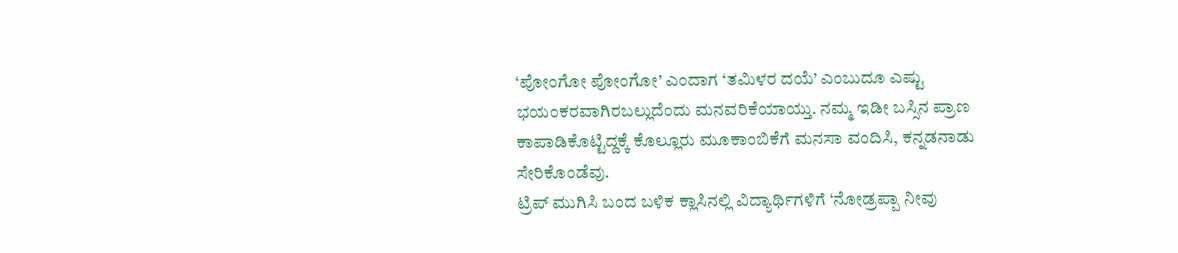‘ಪೋಂಗೋ ಪೋಂಗೋ’ ಎಂದಾಗ ‘ತಮಿಳರ ದಯೆ’ ಎಂಬುದೂ ಎಷ್ಟು ಭಯಂಕರವಾಗಿರಬಲ್ಲುದೆಂದು ಮನವರಿಕೆಯಾಯ್ತು. ನಮ್ಮ ಇಡೀ ಬಸ್ಸಿನ ಪ್ರಾಣ ಕಾಪಾಡಿಕೊಟ್ಟಿದ್ದಕ್ಕೆ ಕೊಲ್ಲೂರು ಮೂಕಾಂಬಿಕೆಗೆ ಮನಸಾ ವಂದಿಸಿ, ಕನ್ನಡನಾಡು ಸೇರಿಕೊಂಡೆವು.
ಟ್ರಿಪ್ ಮುಗಿಸಿ ಬಂದ ಬಳಿಕ ಕ್ಲಾಸಿನಲ್ಲಿ ವಿದ್ಯಾರ್ಥಿಗಳಿಗೆ ‘ನೋಡ್ರಪ್ಪಾ ನೀವು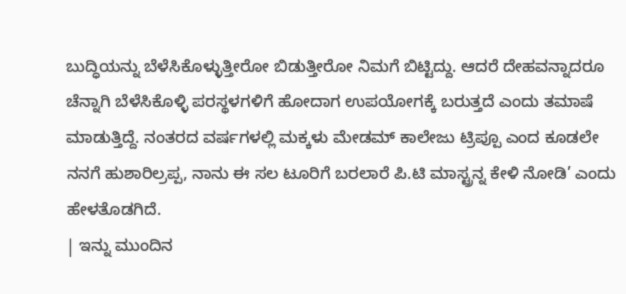ಬುದ್ಧಿಯನ್ನು ಬೆಳೆಸಿಕೊಳ್ಳುತ್ತೀರೋ ಬಿಡುತ್ತೀರೋ ನಿಮಗೆ ಬಿಟ್ಟಿದ್ದು. ಆದರೆ ದೇಹವನ್ನಾದರೂ ಚೆನ್ನಾಗಿ ಬೆಳೆಸಿಕೊಳ್ಳಿ ಪರಸ್ಥಳಗಳಿಗೆ ಹೋದಾಗ ಉಪಯೋಗಕ್ಕೆ ಬರುತ್ತದೆ ಎಂದು ತಮಾಷೆ ಮಾಡುತ್ತಿದ್ದೆ. ನಂತರದ ವರ್ಷಗಳಲ್ಲಿ ಮಕ್ಕಳು ಮೇಡಮ್ ಕಾಲೇಜು ಟ್ರಿಪ್ಪೂ ಎಂದ ಕೂಡಲೇ ನನಗೆ ಹುಶಾರಿಲ್ರಪ್ಪ, ನಾನು ಈ ಸಲ ಟೂರಿಗೆ ಬರಲಾರೆ ಪಿ.ಟಿ ಮಾಸ್ಟ್ರನ್ನ ಕೇಳಿ ನೋಡಿ’ ಎಂದು ಹೇಳತೊಡಗಿದೆ.
| ಇನ್ನು ಮುಂದಿನ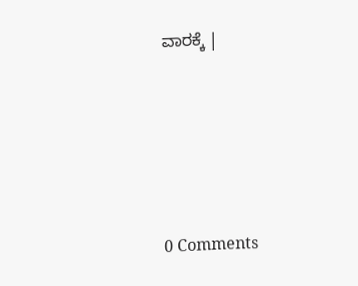ವಾರಕ್ಕೆ |






0 Comments